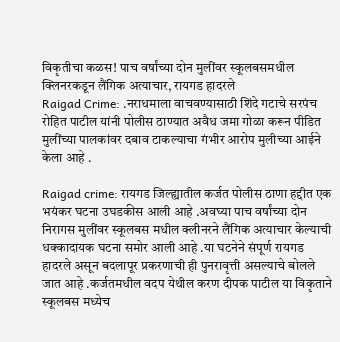विकृतीचा कळस! पाच वर्षांच्या दोन मुलींवर स्कूलबसमधील क्लिनरकडून लैंगिक अत्याचार, रायगड हादरले
Raigad Crime: .नराधमाला वाचवण्यासाठी शिंदे गटाचे सरपंच रोहित पाटील यांनी पोलीस ठाण्यात अवैध जमा गोळा करून पीडित मुलींच्या पालकांवर दबाव टाकल्याचा गंभीर आरोप मुलीच्या आईने केला आहे .

Raigad crime: रायगड जिल्ह्यातील कर्जत पोलीस ठाणा हद्दीत एक भयंकर घटना उघडकीस आली आहे .अवघ्या पाच वर्षांच्या दोन निरागस मुलींवर स्कूलबस मधील क्लीनरने लैंगिक अत्याचार केल्याची धक्कादायक घटना समोर आली आहे .या घटनेने संपूर्ण रायगड हादरले असून बदलापूर प्रकरणाची ही पुनरावृत्ती असल्याचे बोलले जात आहे .कर्जतमधील वदप येथील करण दीपक पाटील या विकृताने स्कूलबस मध्येच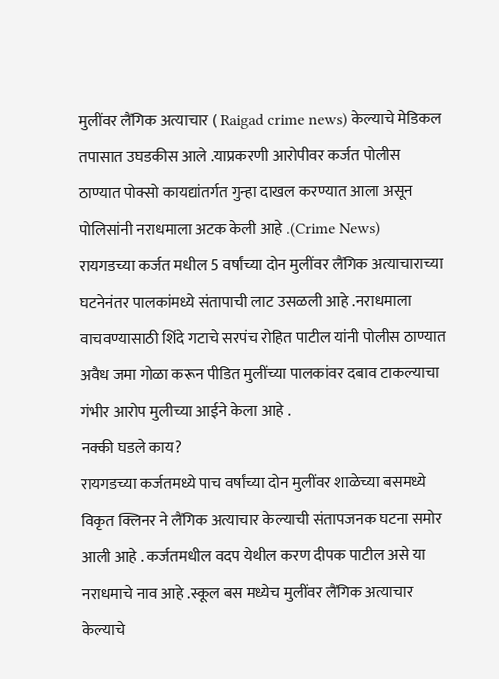मुलींवर लैंगिक अत्याचार ( Raigad crime news) केल्याचे मेडिकल तपासात उघडकीस आले .याप्रकरणी आरोपीवर कर्जत पोलीस ठाण्यात पोक्सो कायद्यांतर्गत गुन्हा दाखल करण्यात आला असून पोलिसांनी नराधमाला अटक केली आहे .(Crime News)
रायगडच्या कर्जत मधील 5 वर्षांच्या दोन मुलींवर लैंगिक अत्याचाराच्या घटनेनंतर पालकांमध्ये संतापाची लाट उसळली आहे .नराधमाला वाचवण्यासाठी शिंदे गटाचे सरपंच रोहित पाटील यांनी पोलीस ठाण्यात अवैध जमा गोळा करून पीडित मुलींच्या पालकांवर दबाव टाकल्याचा गंभीर आरोप मुलीच्या आईने केला आहे .
नक्की घडले काय?
रायगडच्या कर्जतमध्ये पाच वर्षांच्या दोन मुलींवर शाळेच्या बसमध्ये विकृत क्लिनर ने लैंगिक अत्याचार केल्याची संतापजनक घटना समोर आली आहे . कर्जतमधील वदप येथील करण दीपक पाटील असे या नराधमाचे नाव आहे .स्कूल बस मध्येच मुलींवर लैंगिक अत्याचार केल्याचे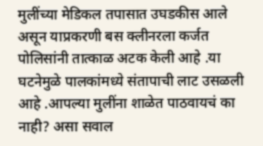मुलींच्या मेडिकल तपासात उघडकीस आले असून याप्रकरणी बस क्लीनरला कर्जत पोलिसांनी तात्काळ अटक केली आहे .या घटनेमुळे पालकांमध्ये संतापाची लाट उसळली आहे .आपल्या मुलींना शाळेत पाठवायचं का नाही? असा सवाल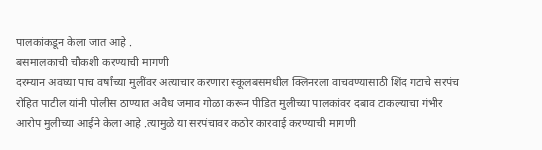पालकांकडून केला जात आहे .
बसमालकाची चौकशी करण्याची मागणी
दरम्यान अवघ्या पाच वर्षांच्या मुलींवर अत्याचार करणारा स्कूलबसमधील क्लिनरला वाचवण्यासाठी शिंद गटाचे सरपंच रोहित पाटील यांनी पोलीस ठाण्यात अवैध जमाव गोळा करून पीडित मुलीच्या पालकांवर दबाव टाकल्याचा गंभीर आरोप मुलीच्या आईने केला आहे .त्यामुळे या सरपंचावर कठोर कारवाई करण्याची मागणी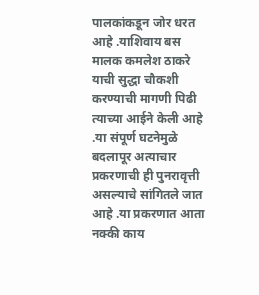पालकांकडून जोर धरत आहे .याशिवाय बस मालक कमलेश ठाकरे याची सुद्धा चौकशी करण्याची मागणी पिढी त्याच्या आईने केली आहे .या संपूर्ण घटनेमुळे बदलापूर अत्याचार प्रकरणाची ही पुनरावृत्ती असल्याचे सांगितले जात आहे .या प्रकरणात आता नक्की काय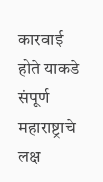कारवाई होते याकडे संपूर्ण महाराष्ट्राचे लक्ष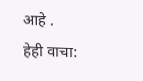आहे .
हेही वाचा: